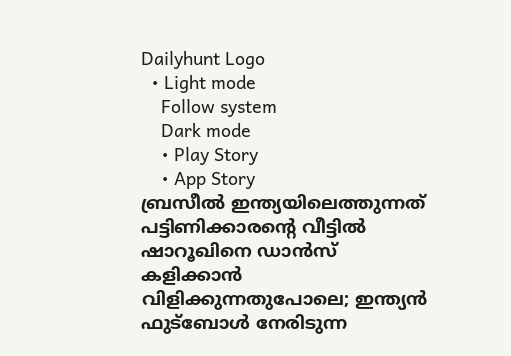Dailyhunt Logo
  • Light mode
    Follow system
    Dark mode
    • Play Story
    • App Story
ബ്രസീല്‍ ഇന്ത്യയിലെത്തുന്നത് പട്ടിണിക്കാരന്റെ വീട്ടില്‍ ഷാറൂഖിനെ ഡാന്‍സ് കളിക്കാന്‍ വിളിക്കുന്നതുപോലെ; ഇന്ത്യന്‍ ഫുട്‌ബോള്‍ നേരിടുന്ന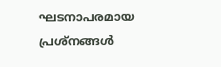ഘടനാപരമായ പ്രശ്‌നങ്ങള്‍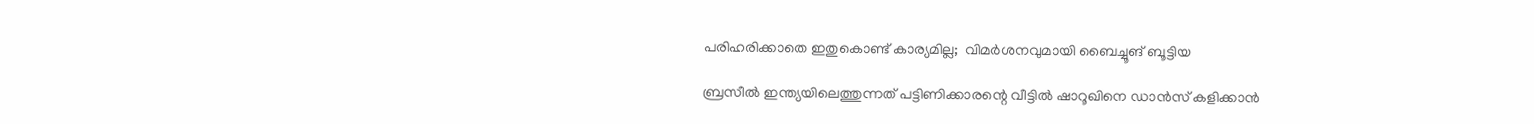പരിഹരിക്കാതെ ഇതുകൊണ്ട് കാര്യമില്ല;  വിമര്‍ശനവുമായി ബൈച്ചൂങ് ബൂട്ടിയ

ബ്രസീല്‍ ഇന്ത്യയിലെത്തുന്നത് പട്ടിണിക്കാരന്റെ വീട്ടില്‍ ഷാറൂഖിനെ ഡാന്‍സ് കളിക്കാന്‍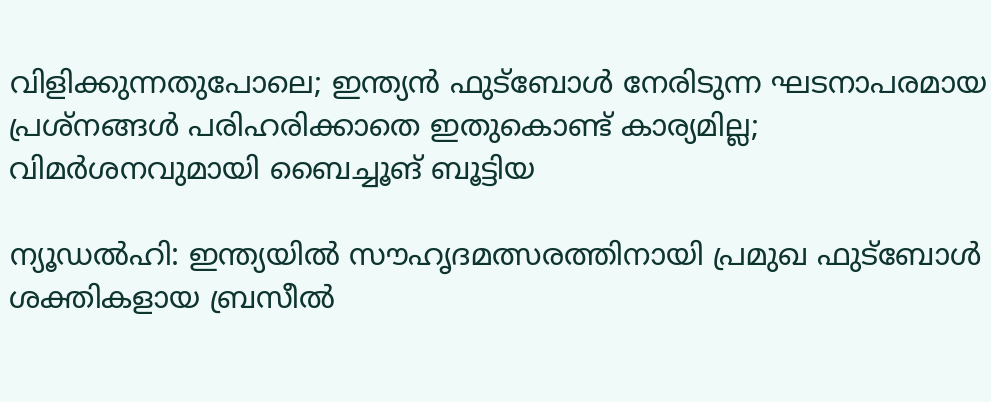വിളിക്കുന്നതുപോലെ; ഇന്ത്യന്‍ ഫുട്‌ബോള്‍ നേരിടുന്ന ഘടനാപരമായ പ്രശ്‌നങ്ങള്‍ പരിഹരിക്കാതെ ഇതുകൊണ്ട് കാര്യമില്ല; വിമര്‍ശനവുമായി ബൈച്ചൂങ് ബൂട്ടിയ

ന്യൂഡല്‍ഹി: ഇന്ത്യയില്‍ സൗഹൃദമത്സരത്തിനായി പ്രമുഖ ഫുട്‌ബോള്‍ ശക്തികളായ ബ്രസീല്‍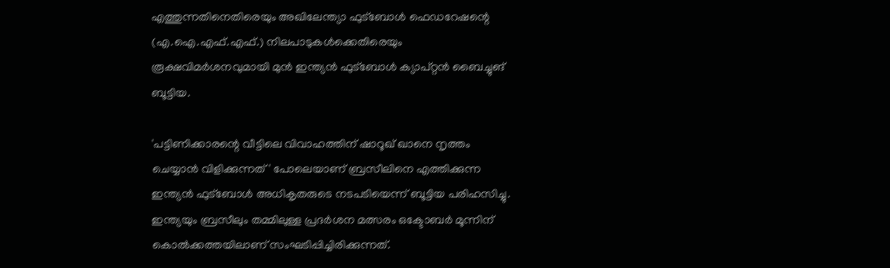എത്തുന്നതിനെതിരെയും അഖിലേന്ത്യാ ഫുട്‌ബോള്‍ ഫെഡറേഷന്റെ (എ.ഐ.എഫ്.എഫ്.) നിലപാടുകള്‍ക്കെതിരെയും രൂക്ഷവിമര്‍ശനവുമായി മുന്‍ ഇന്ത്യന്‍ ഫുട്‌ബോള്‍ ക്യാപ്റ്റന്‍ ബൈച്ചുങ് ബൂട്ടിയ.

'പട്ടിണിക്കാരന്റെ വീട്ടിലെ വിവാഹത്തിന് ഷാറൂഖ് ഖാനെ നൃത്തം ചെയ്യാന്‍ വിളിക്കുന്നത്' പോലെയാണ് ബ്രസീലിനെ എത്തിക്കുന്ന ഇന്ത്യന്‍ ഫുട്‌ബോള്‍ അധികൃതരുടെ നടപടിയെന്ന് ബൂട്ടിയ പരിഹസിച്ചു. ഇന്ത്യയും ബ്രസീലും തമ്മിലുള്ള പ്രദര്‍ശന മത്സരം ഒക്ടോബര്‍ മൂന്നിന് കൊല്‍ക്കത്തയിലാണ് സംഘടിപ്പിച്ചിരിക്കുന്നത്.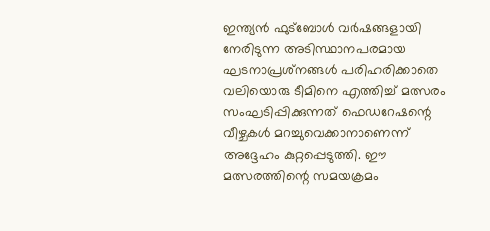ഇന്ത്യന്‍ ഫുട്‌ബോള്‍ വര്‍ഷങ്ങളായി നേരിടുന്ന അടിസ്ഥാനപരമായ ഘടനാപ്രശ്‌നങ്ങള്‍ പരിഹരിക്കാതെ വലിയൊരു ടീമിനെ എത്തിച്ച്‌ മത്സരം സംഘടിപ്പിക്കുന്നത് ഫെഡറേഷന്റെ വീഴ്ചകള്‍ മറച്ചുവെക്കാനാണെന്ന് അദ്ദേഹം കുറ്റപ്പെടുത്തി. ഈ മത്സരത്തിന്റെ സമയക്രമം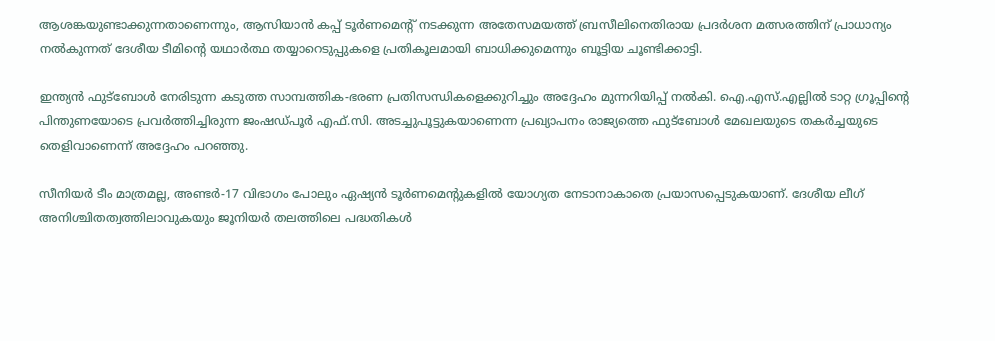ആശങ്കയുണ്ടാക്കുന്നതാണെന്നും, ആസിയാന്‍ കപ്പ് ടൂര്‍ണമെന്റ് നടക്കുന്ന അതേസമയത്ത് ബ്രസീലിനെതിരായ പ്രദര്‍ശന മത്സരത്തിന് പ്രാധാന്യം നല്‍കുന്നത് ദേശീയ ടീമിന്റെ യഥാര്‍ത്ഥ തയ്യാറെടുപ്പുകളെ പ്രതികൂലമായി ബാധിക്കുമെന്നും ബൂട്ടിയ ചൂണ്ടിക്കാട്ടി.

ഇന്ത്യന്‍ ഫുട്‌ബോള്‍ നേരിടുന്ന കടുത്ത സാമ്പത്തിക-ഭരണ പ്രതിസന്ധികളെക്കുറിച്ചും അദ്ദേഹം മുന്നറിയിപ്പ് നല്‍കി. ഐ.എസ്.എല്ലില്‍ ടാറ്റ ഗ്രൂപ്പിന്റെ പിന്തുണയോടെ പ്രവര്‍ത്തിച്ചിരുന്ന ജംഷഡ്പൂര്‍ എഫ്.സി. അടച്ചുപൂട്ടുകയാണെന്ന പ്രഖ്യാപനം രാജ്യത്തെ ഫുട്‌ബോള്‍ മേഖലയുടെ തകര്‍ച്ചയുടെ തെളിവാണെന്ന് അദ്ദേഹം പറഞ്ഞു.

സീനിയര്‍ ടീം മാത്രമല്ല, അണ്ടര്‍-17 വിഭാഗം പോലും ഏഷ്യന്‍ ടൂര്‍ണമെന്റുകളില്‍ യോഗ്യത നേടാനാകാതെ പ്രയാസപ്പെടുകയാണ്. ദേശീയ ലീഗ് അനിശ്ചിതത്വത്തിലാവുകയും ജൂനിയര്‍ തലത്തിലെ പദ്ധതികള്‍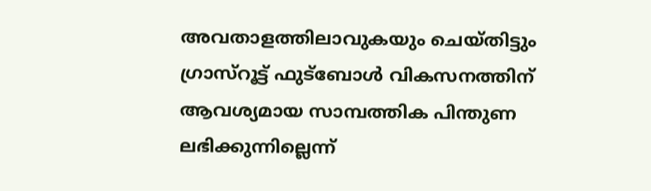അവതാളത്തിലാവുകയും ചെയ്തിട്ടും ഗ്രാസ്‌റൂട്ട് ഫുട്‌ബോള്‍ വികസനത്തിന് ആവശ്യമായ സാമ്പത്തിക പിന്തുണ ലഭിക്കുന്നില്ലെന്ന്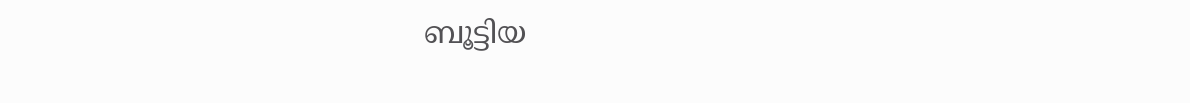ബൂട്ടിയ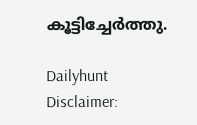കൂട്ടിച്ചേര്‍ത്തു.

Dailyhunt
Disclaimer: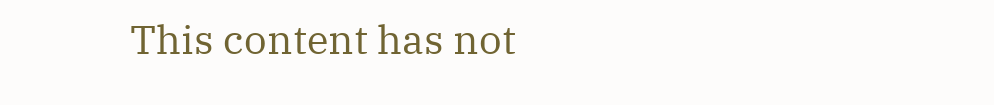This content has not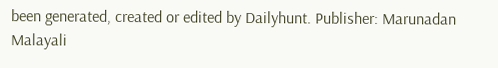been generated, created or edited by Dailyhunt. Publisher: Marunadan Malayali